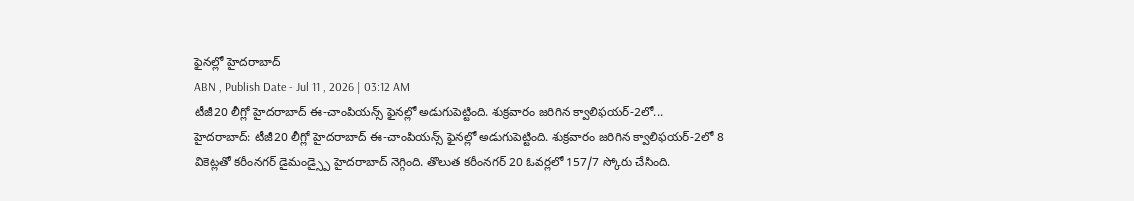ఫైనల్లో హైదరాబాద్
ABN , Publish Date - Jul 11 , 2026 | 03:12 AM
టీజీ20 లీగ్లో హైదరాబాద్ ఈ-చాంపియన్స్ ఫైనల్లో అడుగుపెట్టింది. శుక్రవారం జరిగిన క్వాలిఫయర్-2లో...
హైదరాబాద్: టీజీ20 లీగ్లో హైదరాబాద్ ఈ-చాంపియన్స్ ఫైనల్లో అడుగుపెట్టింది. శుక్రవారం జరిగిన క్వాలిఫయర్-2లో 8 వికెట్లతో కరీంనగర్ డైమండ్స్పై హైదరాబాద్ నెగ్గింది. తొలుత కరీంనగర్ 20 ఓవర్లలో 157/7 స్కోరు చేసింది.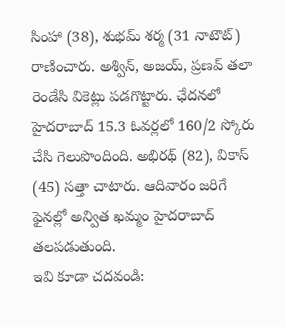సింహా (38), శుభమ్ శర్మ (31 నాటౌట్) రాణించారు. అశ్విన్, అజయ్, ప్రణవ్ తలా రెండేసి వికెట్లు పడగొట్టారు. ఛేదనలో హైదరాబాద్ 15.3 ఓవర్లలో 160/2 స్కోరు చేసి గెలుపొందింది. అభిరథ్ (82), వికాస్ (45) సత్తా చాటారు. ఆదివారం జరిగే ఫైనల్లో అన్విత ఖమ్మం హైదరాబాద్ తలపడుతుంది.
ఇవి కూడా చదవండి: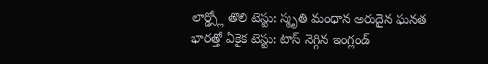లార్డ్స్లో తొలి టెస్టు: స్మృతి మంధాన అరుదైన ఘనత
భారత్తో ఏకైక టెస్టు: టాస్ నెగ్గిన ఇంగ్లండ్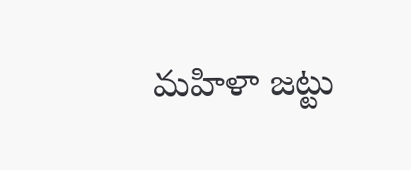మహిళా జట్టు